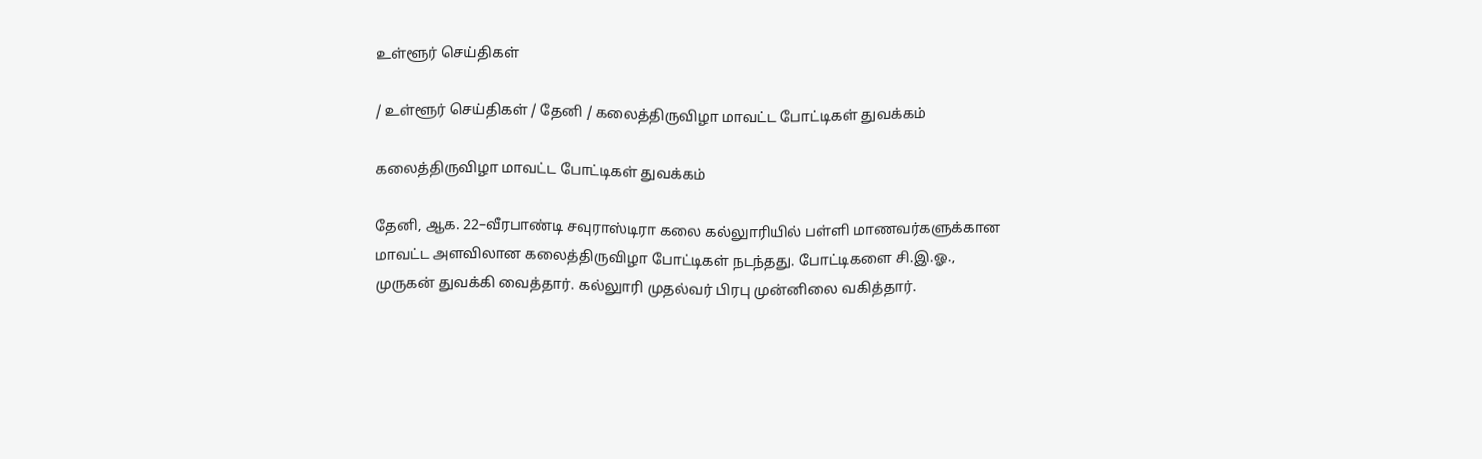உள்ளூர் செய்திகள்

/ உள்ளூர் செய்திகள் / தேனி / கலைத்திருவிழா மாவட்ட போட்டிகள் துவக்கம்

கலைத்திருவிழா மாவட்ட போட்டிகள் துவக்கம்

தேனி, ஆக. 22–வீரபாண்டி சவுராஸ்டிரா கலை கல்லுாரியில் பள்ளி மாணவர்களுக்கான மாவட்ட அளவிலான கலைத்திருவிழா போட்டிகள் நடந்தது. போட்டிகளை சி.இ.ஓ., முருகன் துவக்கி வைத்தார். கல்லுாரி முதல்வர் பிரபு முன்னிலை வகித்தார்.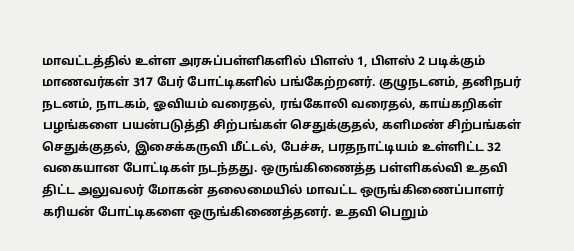மாவட்டத்தில் உள்ள அரசுப்பள்ளிகளில் பிளஸ் 1, பிளஸ் 2 படிக்கும் மாணவர்கள் 317 பேர் போட்டிகளில் பங்கேற்றனர். குழுநடனம், தனிநபர் நடனம், நாடகம், ஓவியம் வரைதல், ரங்கோலி வரைதல், காய்கறிகள் பழங்களை பயன்படுத்தி சிற்பங்கள் செதுக்குதல், களிமண் சிற்பங்கள் செதுக்குதல், இசைக்கருவி மீட்டல், பேச்சு, பரதநாட்டியம் உள்ளிட்ட 32 வகையான போட்டிகள் நடந்தது. ஒருங்கிணைத்த பள்ளிகல்வி உதவி திட்ட அலுவலர் மோகன் தலைமையில் மாவட்ட ஒருங்கிணைப்பாளர் கரியன் போட்டிகளை ஒருங்கிணைத்தனர். உதவி பெறும்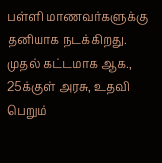பள்ளி மாணவர்களுக்கு தனியாக நடக்கிறது. முதல் கட்டமாக ஆக., 25க்குள் அரசு, உதவி பெறும்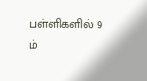பள்ளிகளில் 9 ம்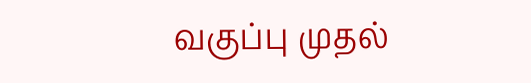வகுப்பு முதல்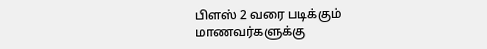பிளஸ் 2 வரை படிக்கும் மாணவர்களுக்கு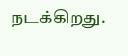நடக்கிறது.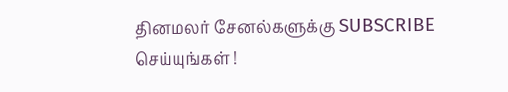தினமலர் சேனல்களுக்கு SUBSCRIBE செய்யுங்கள் !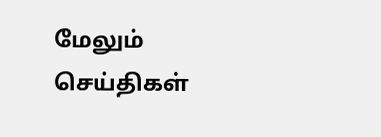மேலும் செய்திகள்